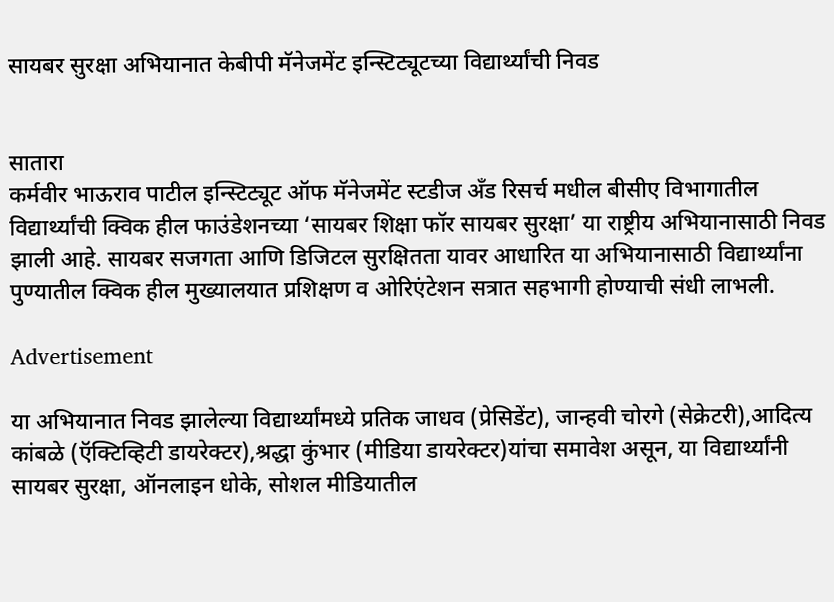सायबर सुरक्षा अभियानात केबीपी मॅनेजमेंट इन्स्टिट्यूटच्या विद्यार्थ्यांची निवड


सातारा
कर्मवीर भाऊराव पाटील इन्स्टिट्यूट ऑफ मॅनेजमेंट स्टडीज अँड रिसर्च मधील बीसीए विभागातील विद्यार्थ्यांची क्विक हील फाउंडेशनच्या ‘सायबर शिक्षा फॉर सायबर सुरक्षा’ या राष्ट्रीय अभियानासाठी निवड झाली आहे. सायबर सजगता आणि डिजिटल सुरक्षितता यावर आधारित या अभियानासाठी विद्यार्थ्यांना पुण्यातील क्विक हील मुख्यालयात प्रशिक्षण व ओरिएंटेशन सत्रात सहभागी होण्याची संधी लाभली.

Advertisement

या अभियानात निवड झालेल्या विद्यार्थ्यांमध्ये प्रतिक जाधव (प्रेसिडेंट), जान्हवी चोरगे (सेक्रेटरी),आदित्य कांबळे (ऍक्टिव्हिटी डायरेक्टर),श्रद्धा कुंभार (मीडिया डायरेक्टर)यांचा समावेश असून, या विद्यार्थ्यांनी सायबर सुरक्षा, ऑनलाइन धोके, सोशल मीडियातील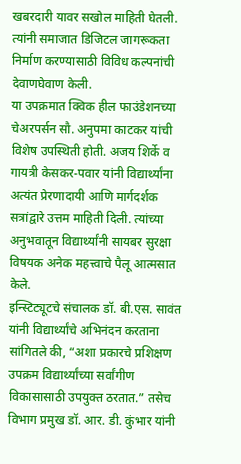खबरदारी यावर सखोल माहिती घेतली. त्यांनी समाजात डिजिटल जागरूकता निर्माण करण्यासाठी विविध कल्पनांची देवाणघेवाण केली.
या उपक्रमात क्विक हील फाउंडेशनच्या चेअरपर्सन सौ. अनुपमा काटकर यांची विशेष उपस्थिती होती. अजय शिर्के व गायत्री केसकर-पवार यांनी विद्यार्थ्यांना अत्यंत प्रेरणादायी आणि मार्गदर्शक सत्रांद्वारे उत्तम माहिती दिली. त्यांच्या अनुभवातून विद्यार्थ्यांनी सायबर सुरक्षा विषयक अनेक महत्त्वाचे पैलू आत्मसात केले.
इन्स्टिट्यूटचे संचालक डॉ. बी.एस. सावंत यांनी विद्यार्थ्यांचे अभिनंदन करताना सांगितले की, “अशा प्रकारचे प्रशिक्षण उपक्रम विद्यार्थ्यांच्या सर्वांगीण विकासासाठी उपयुक्त ठरतात.” तसेच विभाग प्रमुख डॉ. आर. डी. कुंभार यांनी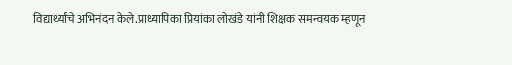विद्यार्थ्यांचे अभिनंदन केले.प्राध्यापिका प्रियांका लोखंडे यांनी शिक्षक समन्वयक म्हणून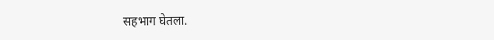सहभाग घेतला.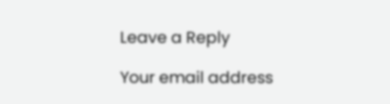Leave a Reply

Your email address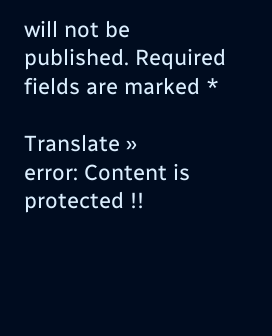will not be published. Required fields are marked *

Translate »
error: Content is protected !!